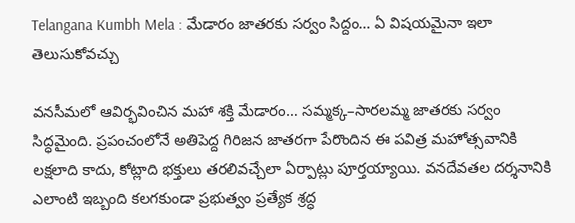Telangana Kumbh Mela : మేడారం జాతరకు సర్వం సిద్దం… ఏ విషయమైనా ఇలా తెలుసుకోవచ్చు

వనసీమలో ఆవిర్భవించిన మహా శక్తి మేడారం… సమ్మక్క–సారలమ్మ జాతరకు సర్వం సిద్ధమైంది. ప్రపంచంలోనే అతిపెద్ద గిరిజన జాతరగా పేరొందిన ఈ పవిత్ర మహోత్సవానికి లక్షలాది కాదు, కోట్లాది భక్తులు తరలివచ్చేలా ఏర్పాట్లు పూర్తయ్యాయి. వనదేవతల దర్శనానికి ఎలాంటి ఇబ్బంది కలగకుండా ప్రభుత్వం ప్రత్యేక శ్రద్ధ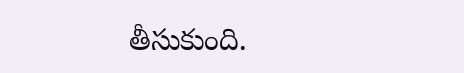తీసుకుంది.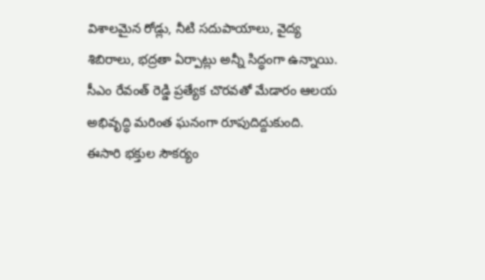విశాలమైన రోడ్లు, నీటి సదుపాయాలు, వైద్య శిబిరాలు, భద్రతా ఏర్పాట్లు అన్నీ సిద్ధంగా ఉన్నాయి. సీఎం రేవంత్ రెడ్డి ప్రత్యేక చొరవతో మేడారం ఆలయ అభివృద్ధి మరింత ఘనంగా రూపుదిద్దుకుంది. ఈసారి భక్తుల సౌకర్యం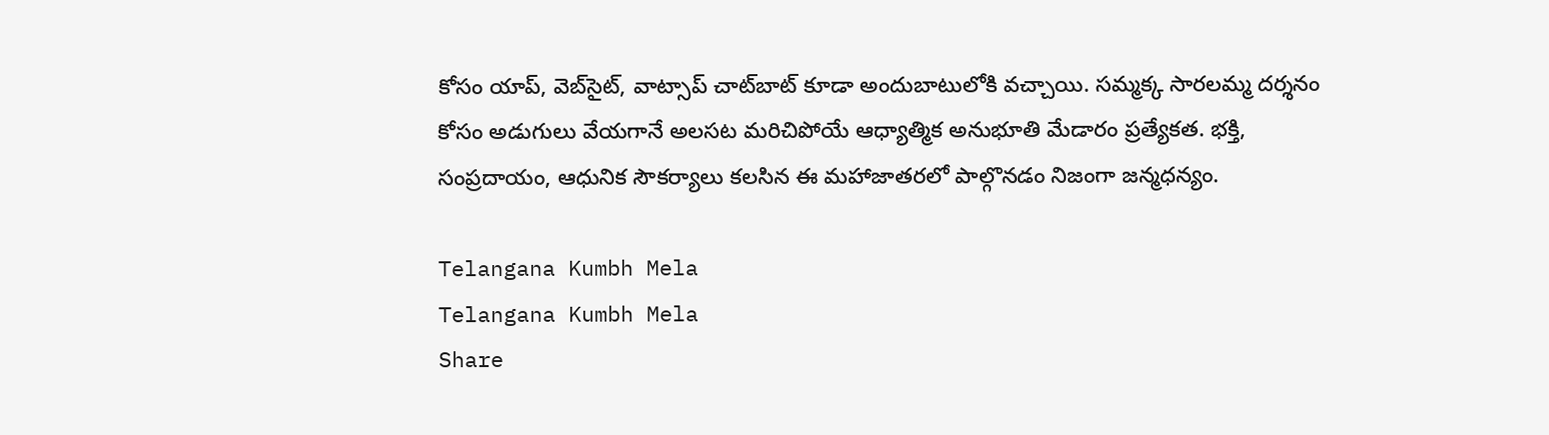కోసం యాప్, వెబ్‌సైట్, వాట్సాప్ చాట్‌బాట్ కూడా అందుబాటులోకి వచ్చాయి. సమ్మక్క సారలమ్మ దర్శనం కోసం అడుగులు వేయగానే అలసట మరిచిపోయే ఆధ్యాత్మిక అనుభూతి మేడారం ప్రత్యేకత. భక్తి, సంప్రదాయం, ఆధునిక సౌకర్యాలు కలసిన ఈ మహాజాతరలో పాల్గొనడం నిజంగా జన్మధన్యం.

Telangana Kumbh Mela
Telangana Kumbh Mela
Share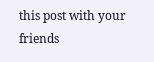this post with your friends